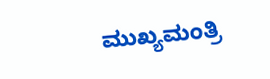ಮುಖ್ಯಮಂತ್ರಿ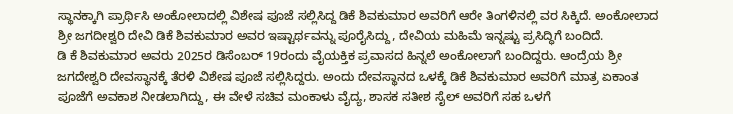ಸ್ಥಾನಕ್ಕಾಗಿ ಪ್ರಾರ್ಥಿಸಿ ಅಂಕೋಲಾದಲ್ಲಿ ವಿಶೇಷ ಪೂಜೆ ಸಲ್ಲಿಸಿದ್ದ ಡಿಕೆ ಶಿವಕುಮಾರ ಅವರಿಗೆ ಆರೇ ತಿಂಗಳಿನಲ್ಲಿ ವರ ಸಿಕ್ಕಿದೆ. ಅಂಕೋಲಾದ ಶ್ರೀ ಜಗದೀಶ್ವರಿ ದೇವಿ ಡಿಕೆ ಶಿವಕುಮಾರ ಅವರ ಇಷ್ಟಾರ್ಥವನ್ನು ಪೂರೈಸಿದ್ದು, ದೇವಿಯ ಮಹಿಮೆ ಇನ್ನಷ್ಟು ಪ್ರಸಿದ್ಧಿಗೆ ಬಂದಿದೆ.
ಡಿ ಕೆ ಶಿವಕುಮಾರ ಅವರು 2025ರ ಡಿಸೆಂಬರ್ 19ರಂದು ವೈಯಕ್ತಿಕ ಪ್ರವಾಸದ ಹಿನ್ನಲೆ ಅಂಕೋಲಾಗೆ ಬಂದಿದ್ದರು. ಆಂದ್ರೆಯ ಶ್ರೀ ಜಗದೇಶ್ವರಿ ದೇವಸ್ಥಾನಕ್ಕೆ ತೆರಳಿ ವಿಶೇಷ ಪೂಜೆ ಸಲ್ಲಿಸಿದ್ದರು. ಅಂದು ದೇವಸ್ಥಾನದ ಒಳಕ್ಕೆ ಡಿಕೆ ಶಿವಕುಮಾರ ಅವರಿಗೆ ಮಾತ್ರ ಏಕಾಂತ ಪೂಜೆಗೆ ಅವಕಾಶ ನೀಡಲಾಗಿದ್ದು, ಈ ವೇಳೆ ಸಚಿವ ಮಂಕಾಳು ವೈದ್ಯ, ಶಾಸಕ ಸತೀಶ ಸೈಲ್ ಅವರಿಗೆ ಸಹ ಒಳಗೆ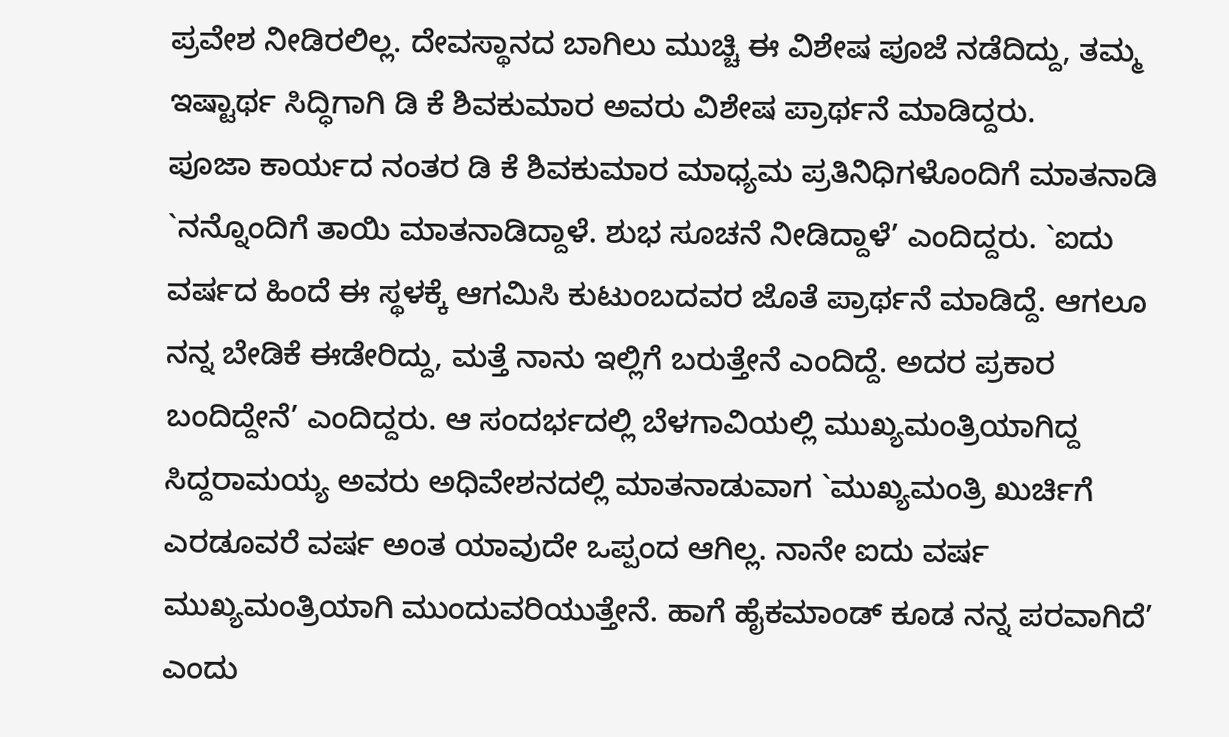ಪ್ರವೇಶ ನೀಡಿರಲಿಲ್ಲ. ದೇವಸ್ಥಾನದ ಬಾಗಿಲು ಮುಚ್ಚಿ ಈ ವಿಶೇಷ ಪೂಜೆ ನಡೆದಿದ್ದು, ತಮ್ಮ ಇಷ್ಟಾರ್ಥ ಸಿದ್ಧಿಗಾಗಿ ಡಿ ಕೆ ಶಿವಕುಮಾರ ಅವರು ವಿಶೇಷ ಪ್ರಾರ್ಥನೆ ಮಾಡಿದ್ದರು.
ಪೂಜಾ ಕಾರ್ಯದ ನಂತರ ಡಿ ಕೆ ಶಿವಕುಮಾರ ಮಾಧ್ಯಮ ಪ್ರತಿನಿಧಿಗಳೊಂದಿಗೆ ಮಾತನಾಡಿ `ನನ್ನೊಂದಿಗೆ ತಾಯಿ ಮಾತನಾಡಿದ್ದಾಳೆ. ಶುಭ ಸೂಚನೆ ನೀಡಿದ್ದಾಳೆ’ ಎಂದಿದ್ದರು. `ಐದು ವರ್ಷದ ಹಿಂದೆ ಈ ಸ್ಥಳಕ್ಕೆ ಆಗಮಿಸಿ ಕುಟುಂಬದವರ ಜೊತೆ ಪ್ರಾರ್ಥನೆ ಮಾಡಿದ್ದೆ. ಆಗಲೂ ನನ್ನ ಬೇಡಿಕೆ ಈಡೇರಿದ್ದು, ಮತ್ತೆ ನಾನು ಇಲ್ಲಿಗೆ ಬರುತ್ತೇನೆ ಎಂದಿದ್ದೆ. ಅದರ ಪ್ರಕಾರ ಬಂದಿದ್ದೇನೆ’ ಎಂದಿದ್ದರು. ಆ ಸಂದರ್ಭದಲ್ಲಿ ಬೆಳಗಾವಿಯಲ್ಲಿ ಮುಖ್ಯಮಂತ್ರಿಯಾಗಿದ್ದ ಸಿದ್ದರಾಮಯ್ಯ ಅವರು ಅಧಿವೇಶನದಲ್ಲಿ ಮಾತನಾಡುವಾಗ `ಮುಖ್ಯಮಂತ್ರಿ ಖುರ್ಚಿಗೆ ಎರಡೂವರೆ ವರ್ಷ ಅಂತ ಯಾವುದೇ ಒಪ್ಪಂದ ಆಗಿಲ್ಲ. ನಾನೇ ಐದು ವರ್ಷ ಮುಖ್ಯಮಂತ್ರಿಯಾಗಿ ಮುಂದುವರಿಯುತ್ತೇನೆ. ಹಾಗೆ ಹೈಕಮಾಂಡ್ ಕೂಡ ನನ್ನ ಪರವಾಗಿದೆ’ ಎಂದು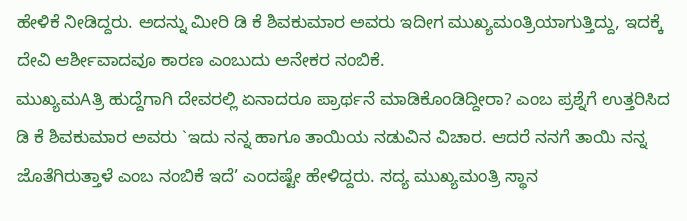ಹೇಳಿಕೆ ನೀಡಿದ್ದರು. ಅದನ್ನು ಮೀರಿ ಡಿ ಕೆ ಶಿವಕುಮಾರ ಅವರು ಇದೀಗ ಮುಖ್ಯಮಂತ್ರಿಯಾಗುತ್ತಿದ್ದು, ಇದಕ್ಕೆ ದೇವಿ ಆರ್ಶೀವಾದವೂ ಕಾರಣ ಎಂಬುದು ಅನೇಕರ ನಂಬಿಕೆ.
ಮುಖ್ಯಮAತ್ರಿ ಹುದ್ದೆಗಾಗಿ ದೇವರಲ್ಲಿ ಏನಾದರೂ ಪ್ರಾರ್ಥನೆ ಮಾಡಿಕೊಂಡಿದ್ದೀರಾ? ಎಂಬ ಪ್ರಶ್ನೆಗೆ ಉತ್ತರಿಸಿದ ಡಿ ಕೆ ಶಿವಕುಮಾರ ಅವರು `ಇದು ನನ್ನ ಹಾಗೂ ತಾಯಿಯ ನಡುವಿನ ವಿಚಾರ. ಆದರೆ ನನಗೆ ತಾಯಿ ನನ್ನ ಜೊತೆಗಿರುತ್ತಾಳೆ ಎಂಬ ನಂಬಿಕೆ ಇದೆ’ ಎಂದಷ್ಟೇ ಹೇಳಿದ್ದರು. ಸದ್ಯ ಮುಖ್ಯಮಂತ್ರಿ ಸ್ಥಾನ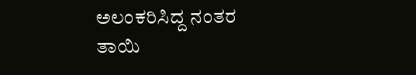ಅಲಂಕರಿಸಿದ್ದ ನಂತರ ತಾಯಿ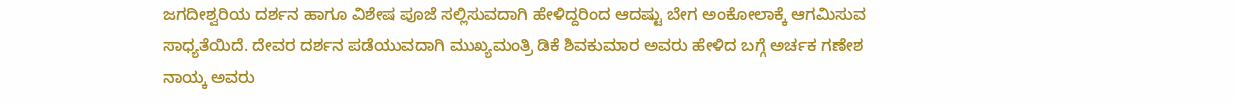ಜಗದೀಶ್ವರಿಯ ದರ್ಶನ ಹಾಗೂ ವಿಶೇಷ ಪೂಜೆ ಸಲ್ಲಿಸುವದಾಗಿ ಹೇಳಿದ್ದರಿಂದ ಆದಷ್ಟು ಬೇಗ ಅಂಕೋಲಾಕ್ಕೆ ಆಗಮಿಸುವ ಸಾಧ್ಯತೆಯಿದೆ. ದೇವರ ದರ್ಶನ ಪಡೆಯುವದಾಗಿ ಮುಖ್ಯಮಂತ್ರಿ ಡಿಕೆ ಶಿವಕುಮಾರ ಅವರು ಹೇಳಿದ ಬಗ್ಗೆ ಅರ್ಚಕ ಗಣೇಶ ನಾಯ್ಕ ಅವರು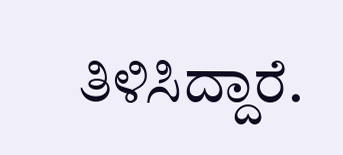ತಿಳಿಸಿದ್ದಾರೆ.